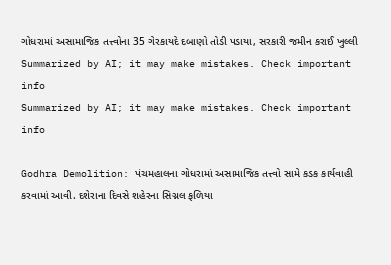ગોધરામાં અસામાજિક તત્ત્વોના 35 ગેરકાયદે દબાણો તોડી પડાયા, સરકારી જમીન કરાઈ ખુલ્લી
Summarized by AI; it may make mistakes. Check important info
Summarized by AI; it may make mistakes. Check important info

Godhra Demolition: પંચમહાલના ગોધરામાં અસામાજિક તત્ત્વો સામે કડક કાર્યવાહી કરવામાં આવી. દશેરાના દિવસે શહેરના સિગ્નલ ફળિયા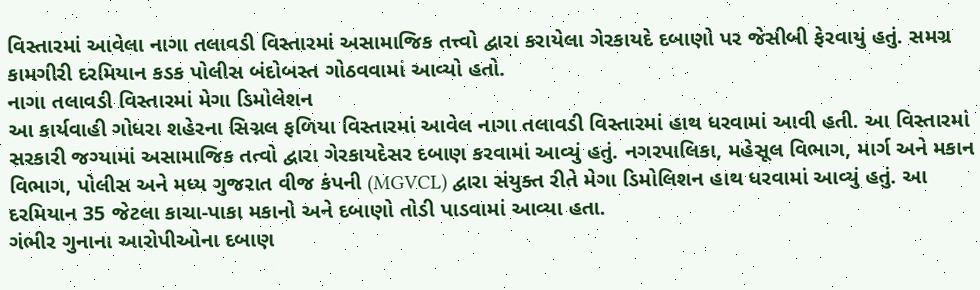વિસ્તારમાં આવેલા નાગા તલાવડી વિસ્તારમાં અસામાજિક તત્ત્વો દ્વારા કરાયેલા ગેરકાયદે દબાણો પર જેસીબી ફેરવાયું હતું. સમગ્ર કામગીરી દરમિયાન કડક પોલીસ બંદોબસ્ત ગોઠવવામાં આવ્યો હતો.
નાગા તલાવડી વિસ્તારમાં મેગા ડિમોલેશન
આ કાર્યવાહી ગોધરા શહેરના સિગ્નલ ફળિયા વિસ્તારમાં આવેલ નાગા તલાવડી વિસ્તારમાં હાથ ધરવામાં આવી હતી. આ વિસ્તારમાં સરકારી જગ્યામાં અસામાજિક તત્વો દ્વારા ગેરકાયદેસર દબાણ કરવામાં આવ્યું હતું. નગરપાલિકા, મહેસૂલ વિભાગ, માર્ગ અને મકાન વિભાગ, પોલીસ અને મધ્ય ગુજરાત વીજ કંપની (MGVCL) દ્વારા સંયુક્ત રીતે મેગા ડિમોલિશન હાથ ધરવામાં આવ્યું હતું. આ દરમિયાન 35 જેટલા કાચા-પાકા મકાનો અને દબાણો તોડી પાડવામાં આવ્યા હતા.
ગંભીર ગુનાના આરોપીઓના દબાણ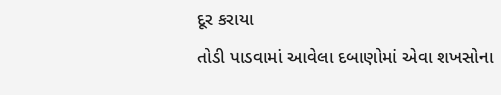દૂર કરાયા
તોડી પાડવામાં આવેલા દબાણોમાં એવા શખસોના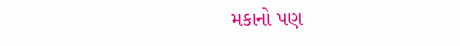મકાનો પણ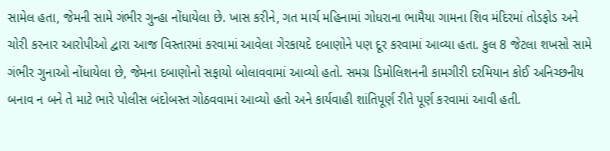સામેલ હતા, જેમની સામે ગંભીર ગુન્હા નોંધાયેલા છે. ખાસ કરીને, ગત માર્ચ મહિનામાં ગોધરાના ભામૈયા ગામના શિવ મંદિરમાં તોડફોડ અને ચોરી કરનાર આરોપીઓ દ્વારા આજ વિસ્તારમાં કરવામાં આવેલા ગેરકાયદે દબાણોને પણ દૂર કરવામાં આવ્યા હતા. કુલ 8 જેટલા શખસો સામે ગંભીર ગુનાઓ નોંધાયેલા છે, જેમના દબાણોનો સફાયો બોલાવવામાં આવ્યો હતો. સમગ્ર ડિમોલિશનની કામગીરી દરમિયાન કોઈ અનિચ્છનીય બનાવ ન બને તે માટે ભારે પોલીસ બંદોબસ્ત ગોઠવવામાં આવ્યો હતો અને કાર્યવાહી શાંતિપૂર્ણ રીતે પૂર્ણ કરવામાં આવી હતી.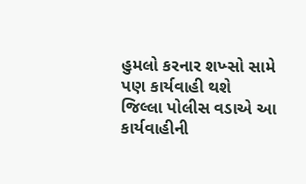હુમલો કરનાર શખ્સો સામે પણ કાર્યવાહી થશે
જિલ્લા પોલીસ વડાએ આ કાર્યવાહીની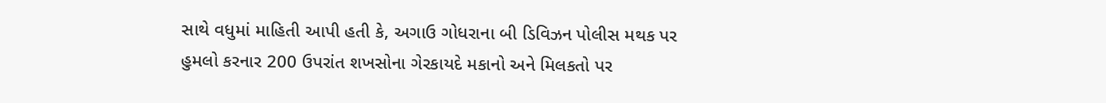સાથે વધુમાં માહિતી આપી હતી કે, અગાઉ ગોધરાના બી ડિવિઝન પોલીસ મથક પર હુમલો કરનાર 200 ઉપરાંત શખસોના ગેરકાયદે મકાનો અને મિલકતો પર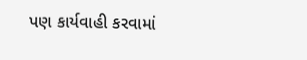પણ કાર્યવાહી કરવામાં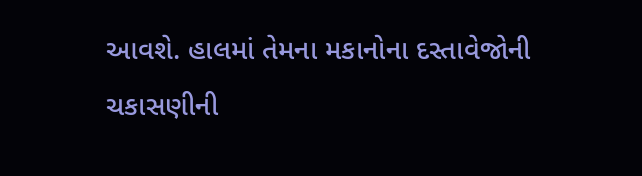આવશે. હાલમાં તેમના મકાનોના દસ્તાવેજોની ચકાસણીની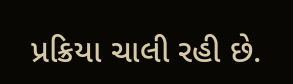પ્રક્રિયા ચાલી રહી છે.